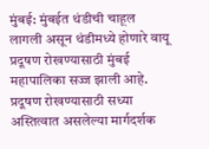मुंबई: मुंबईत थंडीची चाहूल लागली असून थंडीमध्ये होणारे वायू प्रदूषण रोखण्यासाठी मुंबई महापालिका सज्ज झाली आहे. प्रदूषण रोखण्यासाठी सध्या अस्तित्वात असलेल्या मार्गदर्शक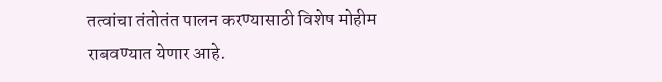तत्वांचा तंतोतंत पालन करण्यासाठी विशेष मोहीम राबवण्यात येणार आहे.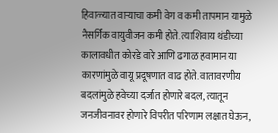हिवाळ्यात वाऱ्याचा कमी वेग व कमी तापमान यामुळे नैसर्गिक वायुवीजन कमी होते. त्याशिवाय थंडीच्या कालावधीत कोरडे वारे आणि ढगाळ हवामान या कारणांमुळे वायू प्रदूषणात वाढ होते. वातावरणीय बदलांमुळे हवेच्या दर्जात होणारे बदल, त्यातून जनजीवनावर होणारे विपरीत परिणाम लक्षात घेऊन,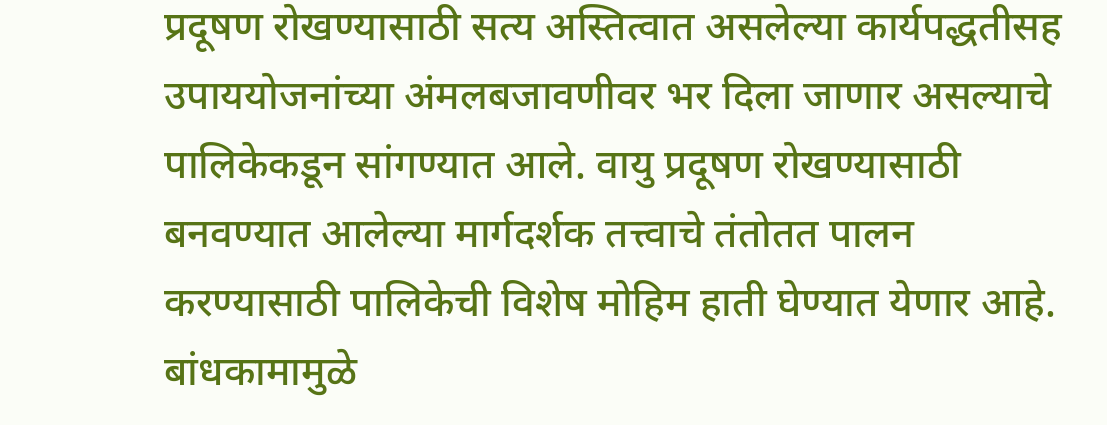प्रदूषण रोखण्यासाठी सत्य अस्तित्वात असलेल्या कार्यपद्धतीसह उपाययोजनांच्या अंमलबजावणीवर भर दिला जाणार असल्याचे पालिकेकडून सांगण्यात आले. वायु प्रदूषण रोखण्यासाठी बनवण्यात आलेल्या मार्गदर्शक तत्त्वाचे तंतोतत पालन करण्यासाठी पालिकेची विशेष मोहिम हाती घेण्यात येणार आहे.
बांधकामामुळे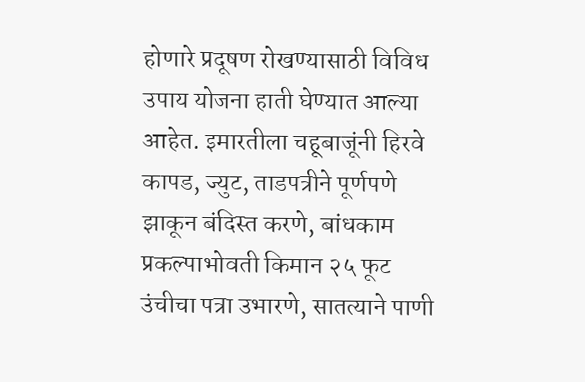होणारे प्रदूषण रोखण्यासाठी विविध उपाय योजना हाती घेण्यात आल्या आहेत. इमारतीला चहूबाजूंनी हिरवे कापड, ज्युट, ताडपत्रीने पूर्णपणे झाकून बंदिस्त करणे, बांधकाम प्रकल्पाभोवती किमान २५ फूट उंचीचा पत्रा उभारणे, सातत्याने पाणी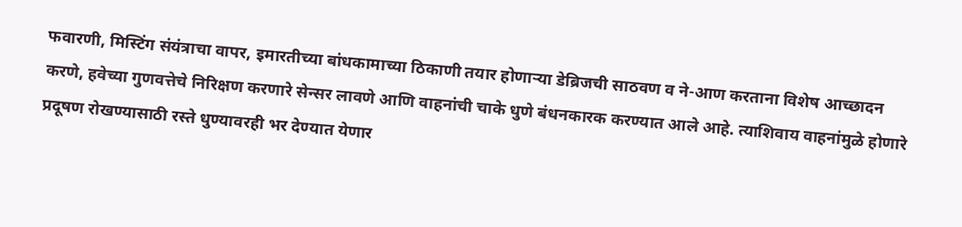फवारणी, मिस्टिंग संयंत्राचा वापर, इमारतीच्या बांधकामाच्या ठिकाणी तयार होणाऱ्या डेब्रिजची साठवण व ने-आण करताना विशेष आच्छादन करणे, हवेच्या गुणवत्तेचे निरिक्षण करणारे सेन्सर लावणे आणि वाहनांची चाके धुणे बंधनकारक करण्यात आले आहे. त्याशिवाय वाहनांमुळे होणारे प्रदूषण रोखण्यासाठी रस्ते धुण्यावरही भर देण्यात येणार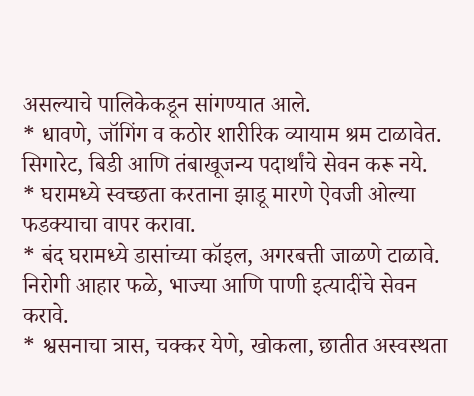असल्याचे पालिकेकडून सांगण्यात आले.
* धावणे, जॉगिंग व कठोर शारीरिक व्यायाम श्रम टाळावेत.
सिगारेट, बिडी आणि तंबाखूजन्य पदार्थांचे सेवन करू नये.
* घरामध्ये स्वच्छता करताना झाडू मारणे ऐवजी ओल्या फडक्याचा वापर करावा.
* बंद घरामध्ये डासांच्या कॉइल, अगरबत्ती जाळणे टाळावे.
निरोगी आहार फळे, भाज्या आणि पाणी इत्यादींचे सेवन करावे.
* श्वसनाचा त्रास, चक्कर येणे, खोकला, छातीत अस्वस्थता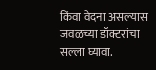किंवा वेदना असल्यास जवळच्या डॉक्टरांचा सल्ला घ्यावा.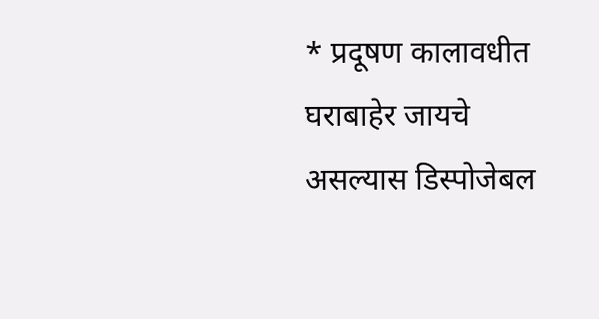* प्रदूषण कालावधीत घराबाहेर जायचे असल्यास डिस्पोजेबल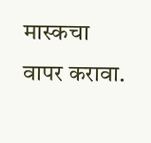मास्कचा वापर करावा.